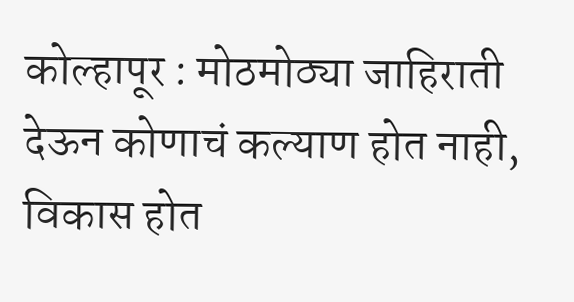कोल्हापूर : मोठमोठ्या जाहिराती देऊन कोणाचं कल्याण होत नाही, विकास होत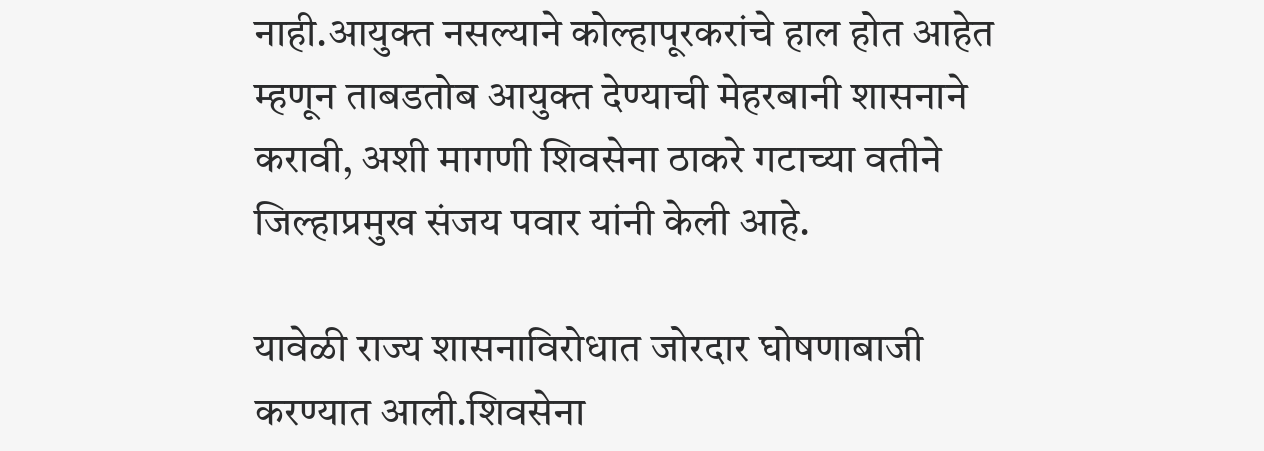नाही.आयुक्त नसल्याने कोल्हापूरकरांचे हाल होत आहेत म्हणून ताबडतोब आयुक्त देण्याची मेहरबानी शासनाने करावी, अशी मागणी शिवसेना ठाकरे गटाच्या वतीने जिल्हाप्रमुख संजय पवार यांनी केली आहे.

यावेळी राज्य शासनाविरोधात जोरदार घोषणाबाजी करण्यात आली.शिवसेना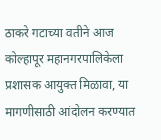ठाकरे गटाच्या वतीने आज कोल्हापूर महानगरपालिकेला प्रशासक आयुक्त मिळावा, या मागणीसाठी आंदोलन करण्यात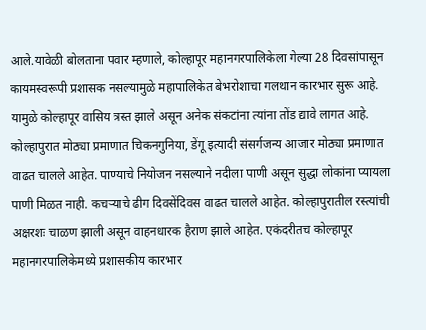आले.यावेळी बोलताना पवार म्हणाले, कोल्हापूर महानगरपालिकेला गेल्या 28 दिवसांपासून कायमस्वरूपी प्रशासक नसल्यामुळे महापालिकेत बेभरोशाचा गलथान कारभार सुरू आहे. यामुळे कोल्हापूर वासिय त्रस्त झाले असून अनेक संकटांना त्यांना तोंड द्यावे लागत आहे. कोल्हापुरात मोठ्या प्रमाणात चिकनगुनिया, डेंगू इत्यादी संसर्गजन्य आजार मोठ्या प्रमाणात वाढत चालले आहेत. पाण्याचे नियोजन नसल्याने नदीला पाणी असून सुद्धा लोकांना प्यायला पाणी मिळत नाही. कचऱ्याचे ढीग दिवसेंदिवस वाढत चालले आहेत. कोल्हापुरातील रस्त्यांची अक्षरशः चाळण झाली असून वाहनधारक हैराण झाले आहेत. एकंदरीतच कोल्हापूर महानगरपालिकेमध्ये प्रशासकीय कारभार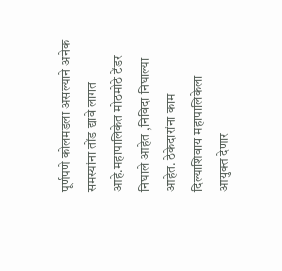पूर्णपणे कोलमडला असल्याने अनेक समस्यांना तोंड द्यावे लागत आहे.महापालिकेत मोठमोठे टेंडर निघाले आहेत ,निविदा निघाल्या आहेत. ठेकेदारांना काम दिल्याशिवाय महापालिकेला आयुक्त देणार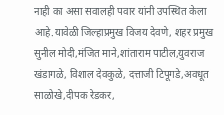नाही का असा सवालही पवार यांनी उपस्थित केला आहे.यावेळी जिल्हाप्रमुख विजय देवणे, शहर प्रमुख सुनील मोदी,मंजित माने,शांताराम पाटील,युवराज खंडागळे, विशाल देवकुळे, दत्ताजी टिपूगडे,अवधूत साळोखे,दीपक रेडकर,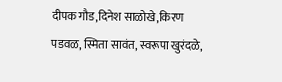दीपक गौड,दिनेश साळोखे,किरण पडवळ, स्मिता सावंत, स्वरूपा खुरंदळे,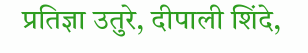प्रतिज्ञा उतुरे, दीपाली शिंदे,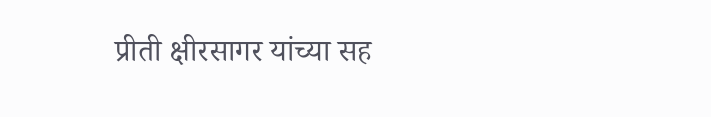प्रीती क्षीरसागर यांच्या सह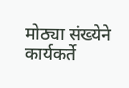मोठ्या संख्येने कार्यकर्ते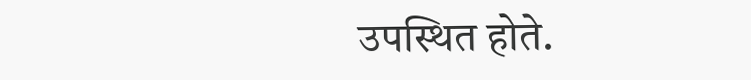उपस्थित होते.